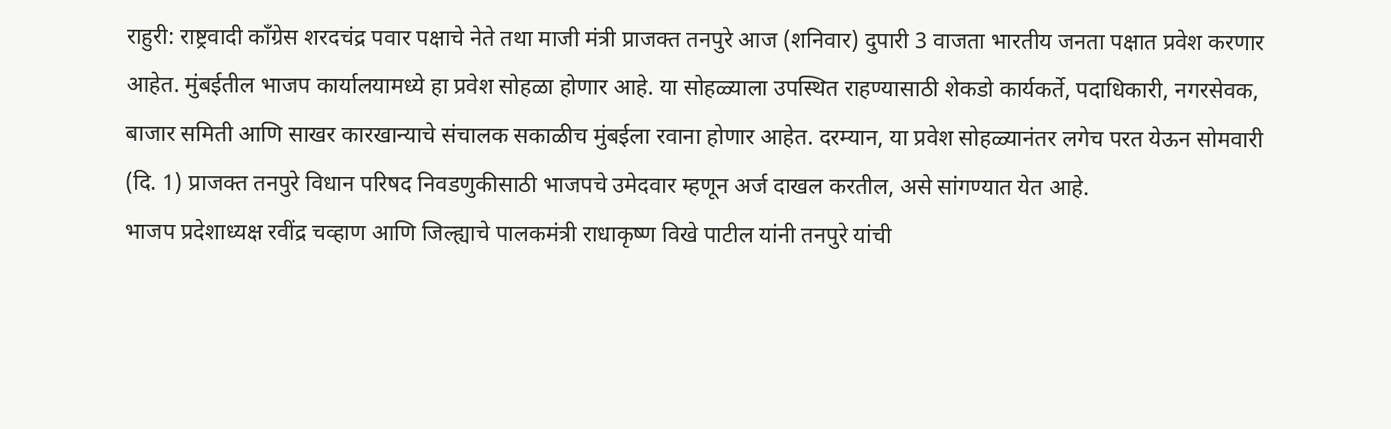राहुरी: राष्ट्रवादी काँग्रेस शरदचंद्र पवार पक्षाचे नेते तथा माजी मंत्री प्राजक्त तनपुरे आज (शनिवार) दुपारी 3 वाजता भारतीय जनता पक्षात प्रवेश करणार आहेत. मुंबईतील भाजप कार्यालयामध्ये हा प्रवेश सोहळा होणार आहे. या सोहळ्याला उपस्थित राहण्यासाठी शेकडो कार्यकर्ते, पदाधिकारी, नगरसेवक, बाजार समिती आणि साखर कारखान्याचे संचालक सकाळीच मुंबईला रवाना होणार आहेत. दरम्यान, या प्रवेश सोहळ्यानंतर लगेच परत येऊन सोमवारी (दि. 1) प्राजक्त तनपुरे विधान परिषद निवडणुकीसाठी भाजपचे उमेदवार म्हणून अर्ज दाखल करतील, असे सांगण्यात येत आहे.
भाजप प्रदेशाध्यक्ष रवींद्र चव्हाण आणि जिल्ह्याचे पालकमंत्री राधाकृष्ण विखे पाटील यांनी तनपुरे यांची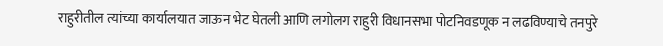राहुरीतील त्यांच्या कार्यालयात जाऊन भेट घेतली आणि लगोलग राहुरी विधानसभा पोटनिवडणूक न लढविण्याचे तनपुरे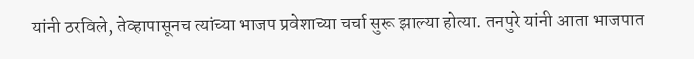यांनी ठरविले, तेव्हापासूनच त्यांच्या भाजप प्रवेशाच्या चर्चा सुरू झाल्या होत्या. तनपुरे यांनी आता भाजपात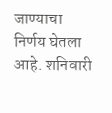जाण्याचा निर्णय घेतला आहे. शनिवारी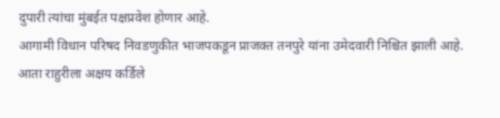दुपारी त्यांचा मुंबईत पक्षप्रवेश होणार आहे.
आगामी विधान परिषद निवडणुकीत भाजपकडून प्राजक्त तनपुरे यांना उमेदवारी निश्चित झाली आहे. आता राहुरीला अक्षय कर्डिले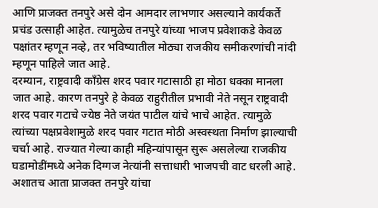आणि प्राजक्त तनपुरे असे दोन आमदार लाभणार असल्याने कार्यकर्ते प्रचंड उत्साही आहेत. त्यामुळेच तनपुरे यांच्या भाजप प्रवेशाकडे केवळ पक्षांतर म्हणून नव्हे, तर भविष्यातील मोठ्या राजकीय समीकरणांची नांदी म्हणून पाहिले जात आहे.
दरम्यान, राष्ट्रवादी काँग्रेस शरद पवार गटासाठी हा मोठा धक्का मानला जात आहे. कारण तनपुरे हे केवळ राहुरीतील प्रभावी नेते नसून राष्ट्रवादी शरद पवार गटाचे ज्येष्ठ नेते जयंत पाटील यांचे भाचे आहेत. त्यामुळे त्यांच्या पक्षप्रवेशामुळे शरद पवार गटात मोठी अस्वस्थता निर्माण झाल्याची चर्चा आहे. राज्यात गेल्या काही महिन्यांपासून सुरू असलेल्या राजकीय घडामोडींमध्ये अनेक दिग्गज नेत्यांनी सत्ताधारी भाजपची वाट धरली आहे.
अशातच आता प्राजक्त तनपुरे यांचा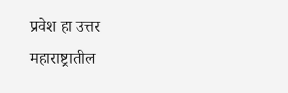प्रवेश हा उत्तर महाराष्ट्रातील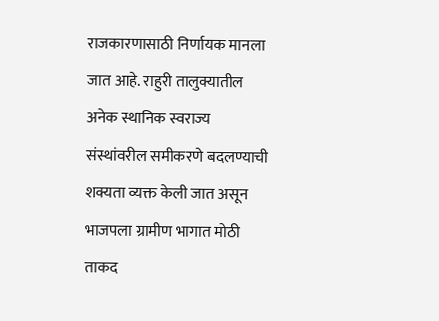राजकारणासाठी निर्णायक मानला जात आहे. राहुरी तालुक्यातील अनेक स्थानिक स्वराज्य संस्थांवरील समीकरणे बदलण्याची शक्यता व्यक्त केली जात असून भाजपला ग्रामीण भागात मोठी ताकद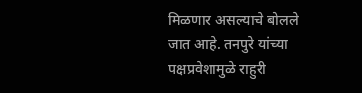मिळणार असल्याचे बोलले जात आहे. तनपुरे यांच्या पक्षप्रवेशामुळे राहुरी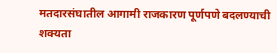मतदारसंघातील आगामी राजकारण पूर्णपणे बदलण्याची शक्यता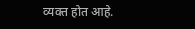व्यक्त होत आहे.